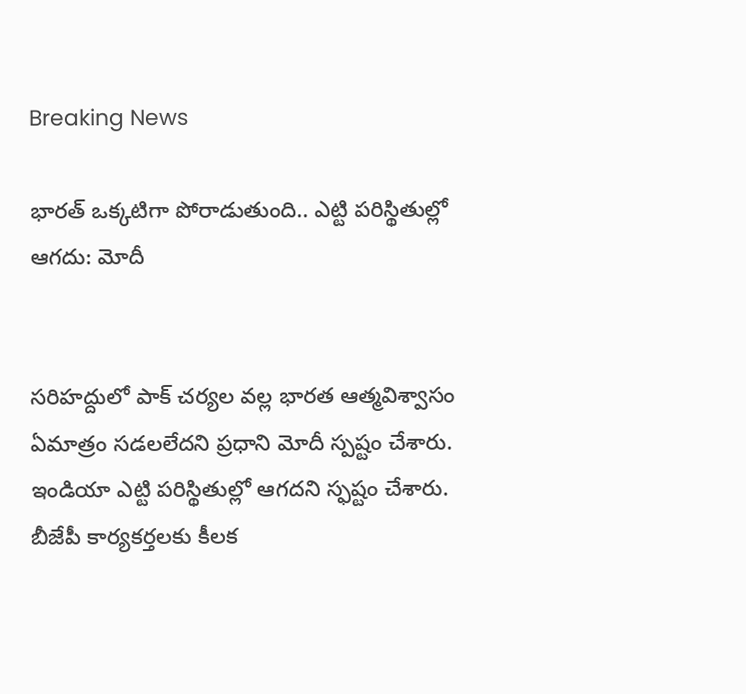Breaking News

భారత్ ఒక్కటిగా పోరాడుతుంది.. ఎట్టి పరిస్థితుల్లో ఆగదు: మోదీ


సరిహద్దులో పాక్ చర్యల వల్ల భారత ఆత్మవిశ్వాసం ఏమాత్రం సడలలేదని ప్రధాని మోదీ స్పష్టం చేశారు. ఇండియా ఎట్టి పరిస్థితుల్లో ఆగదని స్ఫష్టం చేశారు. బీజేపీ కార్యకర్తలకు కీలక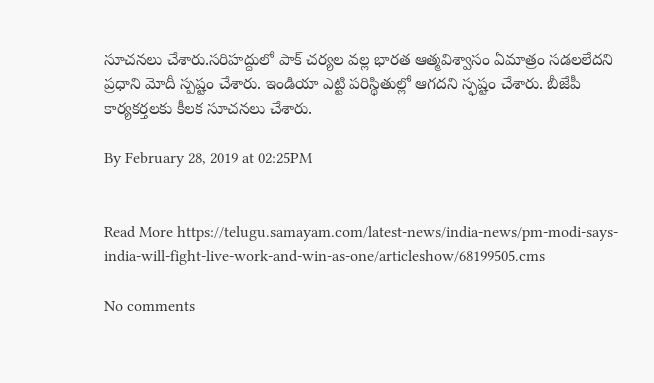సూచనలు చేశారు.సరిహద్దులో పాక్ చర్యల వల్ల భారత ఆత్మవిశ్వాసం ఏమాత్రం సడలలేదని ప్రధాని మోదీ స్పష్టం చేశారు. ఇండియా ఎట్టి పరిస్థితుల్లో ఆగదని స్ఫష్టం చేశారు. బీజేపీ కార్యకర్తలకు కీలక సూచనలు చేశారు.

By February 28, 2019 at 02:25PM


Read More https://telugu.samayam.com/latest-news/india-news/pm-modi-says-india-will-fight-live-work-and-win-as-one/articleshow/68199505.cms

No comments